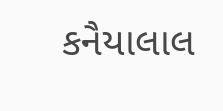કનૈયાલાલ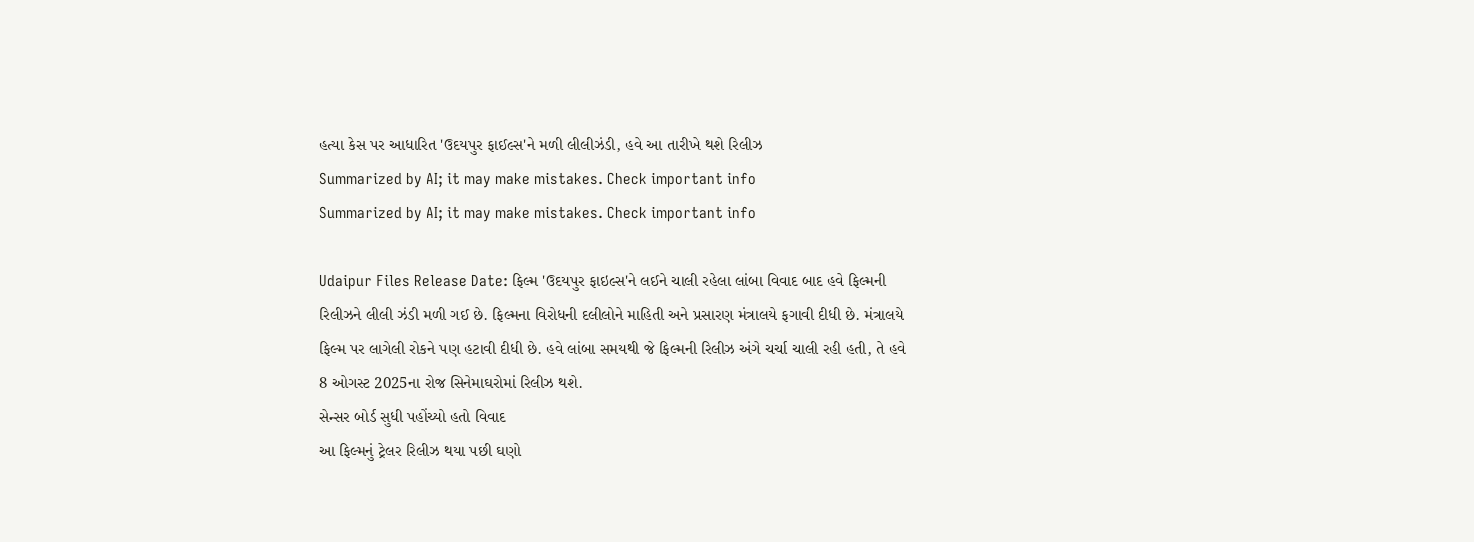હત્યા કેસ પર આધારિત 'ઉદયપુર ફાઈલ્સ'ને મળી લીલીઝંડી, હવે આ તારીખે થશે રિલીઝ
Summarized by AI; it may make mistakes. Check important info
Summarized by AI; it may make mistakes. Check important info

Udaipur Files Release Date: ફિલ્મ 'ઉદયપુર ફાઇલ્સ'ને લઈને ચાલી રહેલા લાંબા વિવાદ બાદ હવે ફિલ્મની રિલીઝને લીલી ઝંડી મળી ગઈ છે. ફિલ્મના વિરોધની દલીલોને માહિતી અને પ્રસારણ મંત્રાલયે ફગાવી દીધી છે. મંત્રાલયે ફિલ્મ પર લાગેલી રોકને પણ હટાવી દીધી છે. હવે લાંબા સમયથી જે ફિલ્મની રિલીઝ અંગે ચર્ચા ચાલી રહી હતી, તે હવે 8 ઓગસ્ટ 2025ના રોજ સિનેમાઘરોમાં રિલીઝ થશે.
સેન્સર બોર્ડ સુધી પહોંચ્યો હતો વિવાદ
આ ફિલ્મનું ટ્રેલર રિલીઝ થયા પછી ઘણો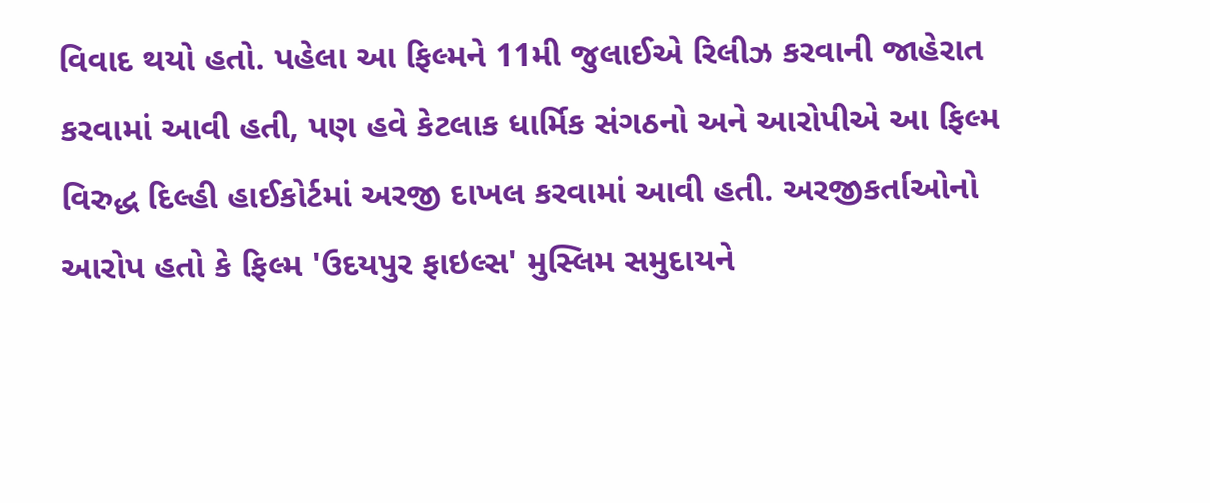વિવાદ થયો હતો. પહેલા આ ફિલ્મને 11મી જુલાઈએ રિલીઝ કરવાની જાહેરાત કરવામાં આવી હતી, પણ હવે કેટલાક ધાર્મિક સંગઠનો અને આરોપીએ આ ફિલ્મ વિરુદ્ધ દિલ્હી હાઈકોર્ટમાં અરજી દાખલ કરવામાં આવી હતી. અરજીકર્તાઓનો આરોપ હતો કે ફિલ્મ 'ઉદયપુર ફાઇલ્સ' મુસ્લિમ સમુદાયને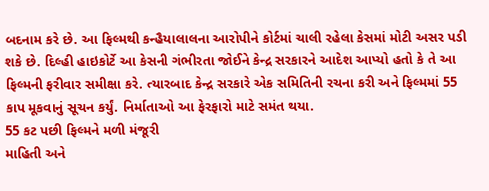બદનામ કરે છે. આ ફિલ્મથી કન્હૈયાલાલના આરોપીને કોર્ટમાં ચાલી રહેલા કેસમાં મોટી અસર પડી શકે છે. દિલ્હી હાઇકોર્ટે આ કેસની ગંભીરતા જોઈને કેન્દ્ર સરકારને આદેશ આપ્યો હતો કે તે આ ફિલ્મની ફરીવાર સમીક્ષા કરે. ત્યારબાદ કેન્દ્ર સરકારે એક સમિતિની રચના કરી અને ફિલ્મમાં 55 કાપ મૂકવાનું સૂચન કર્યું. નિર્માતાઓ આ ફેરફારો માટે સમંત થયા.
55 કટ પછી ફિલ્મને મળી મંજૂરી
માહિતી અને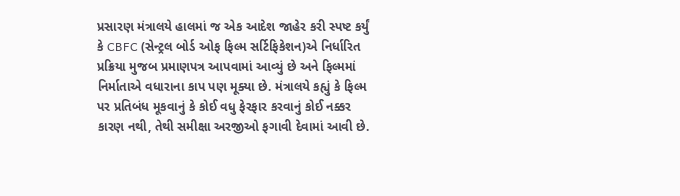પ્રસારણ મંત્રાલયે હાલમાં જ એક આદેશ જાહેર કરી સ્પષ્ટ કર્યું કે CBFC (સેન્ટ્રલ બોર્ડ ઓફ ફિલ્મ સર્ટિફિકેશન)એ નિર્ધારિત પ્રક્રિયા મુજબ પ્રમાણપત્ર આપવામાં આવ્યું છે અને ફિલ્મમાં નિર્માતાએ વધારાના કાપ પણ મૂક્યા છે. મંત્રાલયે કહ્યું કે ફિલ્મ પર પ્રતિબંધ મૂકવાનું કે કોઈ વધુ ફેરફાર કરવાનું કોઈ નક્કર કારણ નથી, તેથી સમીક્ષા અરજીઓ ફગાવી દેવામાં આવી છે.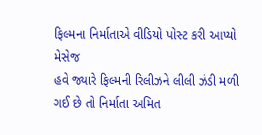ફિલ્મના નિર્માતાએ વીડિયો પોસ્ટ કરી આપ્યો મેસેજ
હવે જ્યારે ફિલ્મની રિલીઝને લીલી ઝંડી મળી ગઈ છે તો નિર્માતા અમિત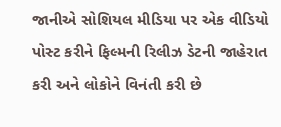જાનીએ સોશિયલ મીડિયા પર એક વીડિયો પોસ્ટ કરીને ફિલ્મની રિલીઝ ડેટની જાહેરાત કરી અને લોકોને વિનંતી કરી છે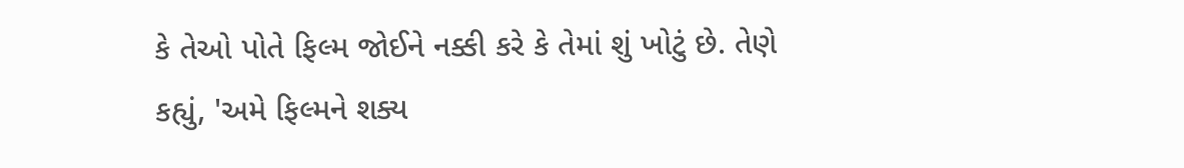કે તેઓ પોતે ફિલ્મ જોઈને નક્કી કરે કે તેમાં શું ખોટું છે. તેણે કહ્યું, 'અમે ફિલ્મને શક્ય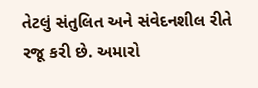તેટલું સંતુલિત અને સંવેદનશીલ રીતે રજૂ કરી છે. અમારો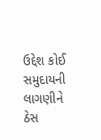ઉદ્દેશ કોઈ સમુદાયની લાગણીને ઠેસ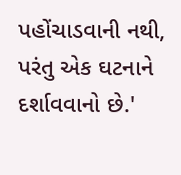પહોંચાડવાની નથી, પરંતુ એક ઘટનાને દર્શાવવાનો છે.'